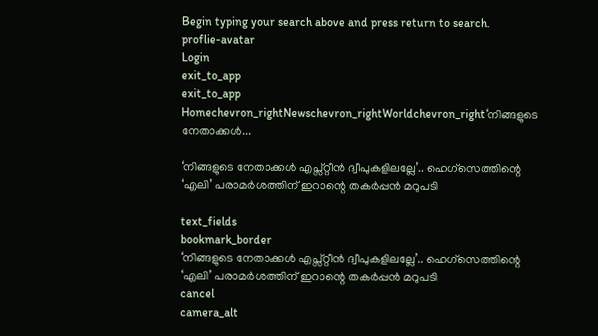Begin typing your search above and press return to search.
proflie-avatar
Login
exit_to_app
exit_to_app
Homechevron_rightNewschevron_rightWorldchevron_right‘നിങ്ങളുടെ നേതാക്കൾ...

‘നിങ്ങളുടെ നേതാക്കൾ എപ്സ്റ്റീൻ ദ്വീപുകളിലല്ലേ’.. ഹെഗ്സെത്തിന്റെ ‘എലി’ പരാമർശത്തിന് ഇറാന്റെ തകർപ്പൻ മറുപടി

text_fields
bookmark_border
‘നിങ്ങളുടെ നേതാക്കൾ എപ്സ്റ്റീൻ ദ്വീപുകളിലല്ലേ’.. ഹെഗ്സെത്തിന്റെ ‘എലി’ പരാമർശത്തിന് ഇറാന്റെ തകർപ്പൻ മറുപടി
cancel
camera_alt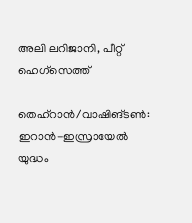അലി ലറിജാനി, പീറ്റ് ഹെഗ്സെത്ത്

തെഹ്‌റാൻ/വാഷിങ്ടൺ: ഇറാൻ-ഇസ്രായേൽ യുദ്ധം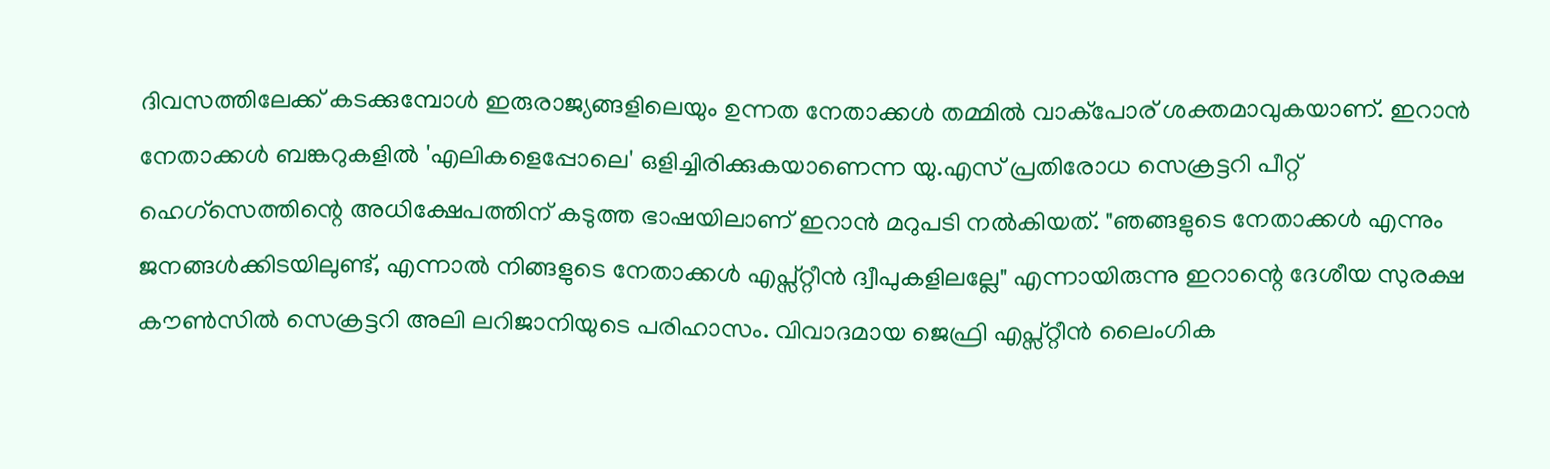ദിവസത്തിലേക്ക് കടക്കുമ്പോൾ ഇരുരാജ്യങ്ങളിലെയും ഉന്നത നേതാക്കൾ തമ്മിൽ വാക്പോര് ശക്തമാവുകയാണ്. ഇറാൻ നേതാക്കൾ ബങ്കറുകളിൽ 'എലികളെപ്പോലെ' ഒളിച്ചിരിക്കുകയാണെന്ന യു.എസ് പ്രതിരോധ സെക്രട്ടറി പീറ്റ് ഹെഗ്സെത്തിന്റെ അധിക്ഷേപത്തിന് കടുത്ത ഭാഷയിലാണ് ഇറാൻ മറുപടി നൽകിയത്. "ഞങ്ങളുടെ നേതാക്കൾ എന്നും ജനങ്ങൾക്കിടയിലുണ്ട്, എന്നാൽ നിങ്ങളുടെ നേതാക്കൾ എപ്സ്റ്റീൻ ദ്വീപുകളിലല്ലേ" എന്നായിരുന്നു ഇറാന്റെ ദേശീയ സുരക്ഷ കൗൺസിൽ സെക്രട്ടറി അലി ലറിജാനിയുടെ പരിഹാസം. വിവാദമായ ജെഫ്രി എപ്സ്റ്റീൻ ലൈംഗിക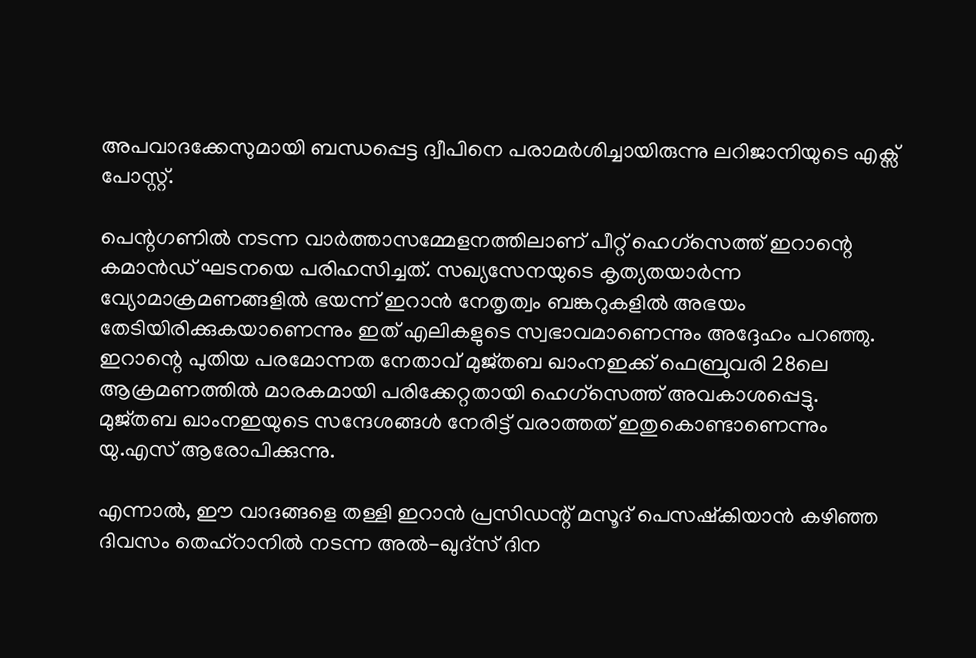അപവാദക്കേസുമായി ബന്ധപ്പെട്ട ദ്വീപിനെ പരാമർശിച്ചായിരുന്നു ലറിജാനിയുടെ എക്സ് പോസ്റ്റ്.

പെന്റഗണിൽ നടന്ന വാർത്താസമ്മേളനത്തിലാണ് പീറ്റ് ഹെഗ്സെത്ത് ഇറാന്റെ കമാൻഡ് ഘടനയെ പരിഹസിച്ചത്. സഖ്യസേനയുടെ കൃത്യതയാർന്ന വ്യോമാക്രമണങ്ങളിൽ ഭയന്ന് ഇറാൻ നേതൃത്വം ബങ്കറുകളിൽ അഭയം തേടിയിരിക്കുകയാണെന്നും ഇത് എലികളുടെ സ്വഭാവമാണെന്നും അദ്ദേഹം പറഞ്ഞു. ഇറാന്റെ പുതിയ പരമോന്നത നേതാവ് മുജ്തബ ഖാംനഇക്ക് ഫെബ്രുവരി 28ലെ ആക്രമണത്തിൽ മാരകമായി പരിക്കേറ്റതായി ഹെഗ്സെത്ത് അവകാശപ്പെട്ടു. മുജ്തബ ഖാംനഇയുടെ സന്ദേശങ്ങൾ നേരിട്ട് വരാത്തത് ഇതുകൊണ്ടാണെന്നും യു.എസ് ആരോപിക്കുന്നു.

എന്നാൽ, ഈ വാദങ്ങളെ തള്ളി ഇറാൻ പ്രസിഡന്റ് മസൂദ് പെസഷ്‍കിയാൻ കഴിഞ്ഞ ദിവസം തെഹ്‌റാനിൽ നടന്ന അൽ-ഖുദ്‌സ് ദിന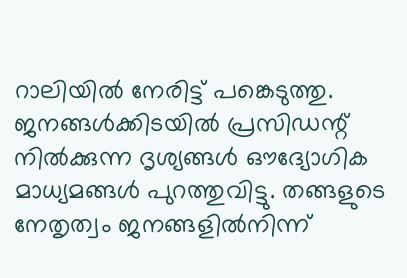റാലിയിൽ നേരിട്ട് പങ്കെടുത്തു. ജനങ്ങൾക്കിടയിൽ പ്രസിഡന്റ് നിൽക്കുന്ന ദൃശ്യങ്ങൾ ഔദ്യോഗിക മാധ്യമങ്ങൾ പുറത്തുവിട്ടു. തങ്ങളുടെ നേതൃത്വം ജനങ്ങളിൽനിന്ന്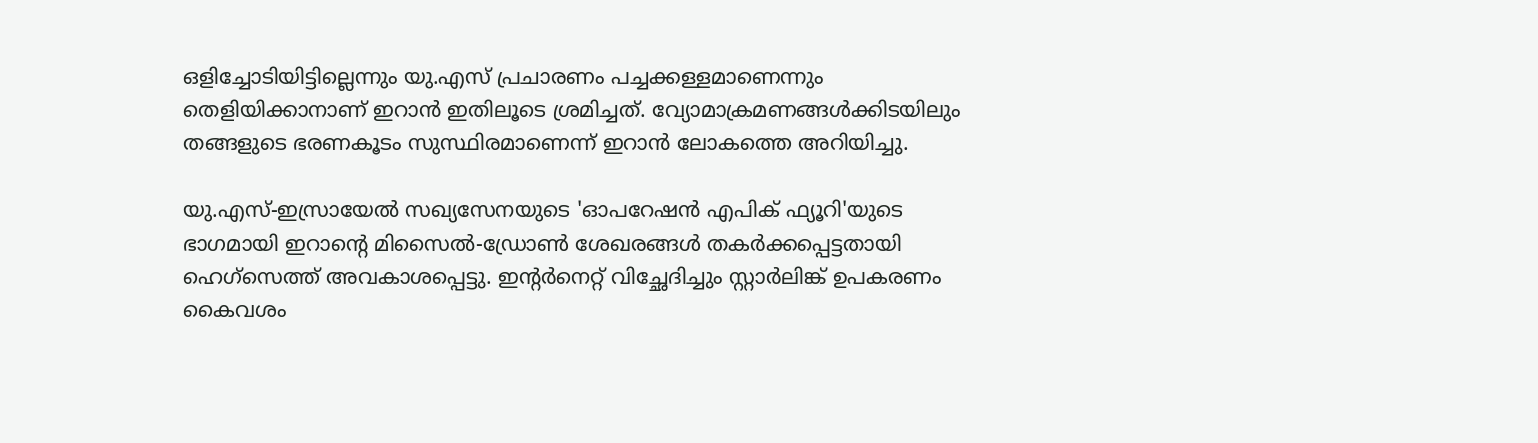ഒളിച്ചോടിയിട്ടില്ലെന്നും യു.എസ് പ്രചാരണം പച്ചക്കള്ളമാണെന്നും തെളിയിക്കാനാണ് ഇറാൻ ഇതിലൂടെ ശ്രമിച്ചത്. വ്യോമാക്രമണങ്ങൾക്കിടയിലും തങ്ങളുടെ ഭരണകൂടം സുസ്ഥിരമാണെന്ന് ഇറാൻ ലോകത്തെ അറിയിച്ചു.

യു.എസ്-ഇസ്രായേൽ സഖ്യസേനയുടെ 'ഓപറേഷൻ എപിക് ഫ്യൂറി'യുടെ ഭാഗമായി ഇറാന്റെ മിസൈൽ-ഡ്രോൺ ശേഖരങ്ങൾ തകർക്കപ്പെട്ടതായി ഹെഗ്സെത്ത് അവകാശപ്പെട്ടു. ഇന്റർനെറ്റ് വിച്ഛേദിച്ചും സ്റ്റാർലിങ്ക് ഉപകരണം കൈവശം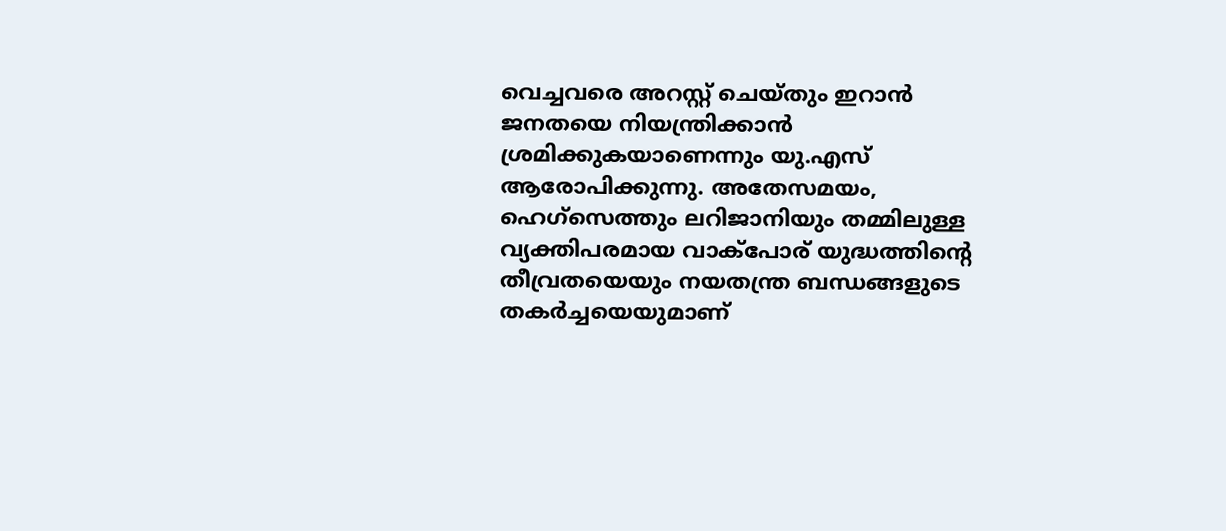വെച്ചവരെ അറസ്റ്റ് ചെയ്തും ഇറാൻ ജനതയെ നിയന്ത്രിക്കാൻ ശ്രമിക്കുകയാണെന്നും യു.എസ് ആരോപിക്കുന്നു. അതേസമയം, ഹെഗ്സെത്തും ലറിജാനിയും തമ്മിലുള്ള വ്യക്തിപരമായ വാക്പോര് യുദ്ധത്തിന്റെ തീവ്രതയെയും നയതന്ത്ര ബന്ധങ്ങളുടെ തകർച്ചയെയുമാണ്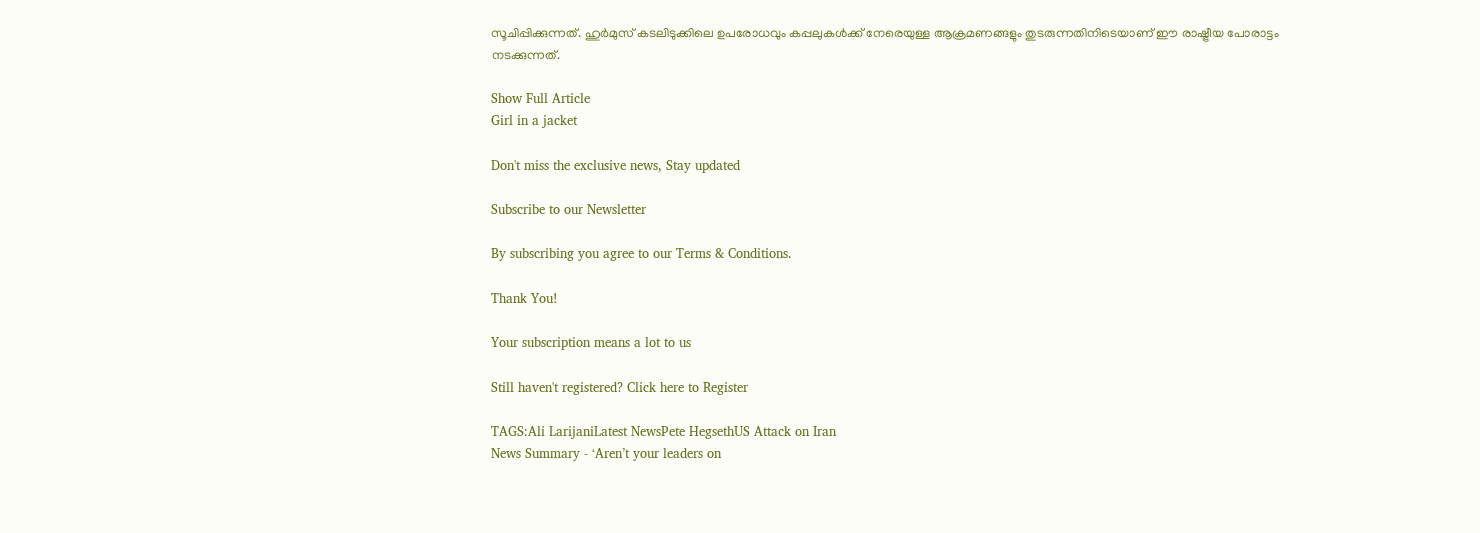സൂചിപ്പിക്കുന്നത്. ഹുർമുസ്‍ കടലിടുക്കിലെ ഉപരോധവും കപ്പലുകൾക്ക് നേരെയുള്ള ആക്രമണങ്ങളും തുടരുന്നതിനിടെയാണ് ഈ രാഷ്ട്രീയ പോരാട്ടം നടക്കുന്നത്.

Show Full Article
Girl in a jacket

Don't miss the exclusive news, Stay updated

Subscribe to our Newsletter

By subscribing you agree to our Terms & Conditions.

Thank You!

Your subscription means a lot to us

Still haven't registered? Click here to Register

TAGS:Ali LarijaniLatest NewsPete HegsethUS Attack on Iran
News Summary - ‘Aren’t your leaders on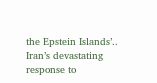the Epstein Islands’.. Iran’s devastating response to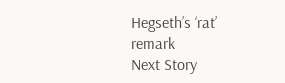Hegseth’s ‘rat’ remark
Next Story